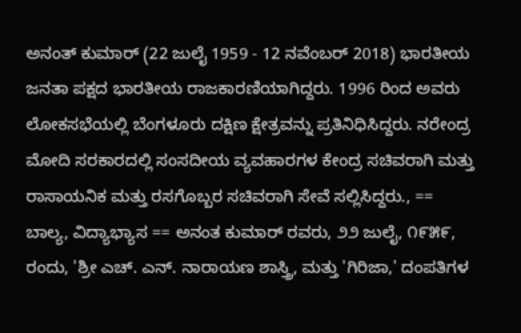ಅನಂತ್ ಕುಮಾರ್ (22 ಜುಲೈ 1959 - 12 ನವೆಂಬರ್ 2018) ಭಾರತೀಯ ಜನತಾ ಪಕ್ಷದ ಭಾರತೀಯ ರಾಜಕಾರಣಿಯಾಗಿದ್ದರು. 1996 ರಿಂದ ಅವರು ಲೋಕಸಭೆಯಲ್ಲಿ ಬೆಂಗಳೂರು ದಕ್ಷಿಣ ಕ್ಷೇತ್ರವನ್ನು ಪ್ರತಿನಿಧಿಸಿದ್ದರು. ನರೇಂದ್ರ ಮೋದಿ ಸರಕಾರದಲ್ಲಿ ಸಂಸದೀಯ ವ್ಯವಹಾರಗಳ ಕೇಂದ್ರ ಸಚಿವರಾಗಿ ಮತ್ತು ರಾಸಾಯನಿಕ ಮತ್ತು ರಸಗೊಬ್ಬರ ಸಚಿವರಾಗಿ ಸೇವೆ ಸಲ್ಲಿಸಿದ್ದರು., == ಬಾಲ್ಯ, ವಿದ್ಯಾಭ್ಯಾಸ == ಅನಂತ ಕುಮಾರ್ ರವರು, ೨೨ ಜುಲೈ, ೧೯೫೯, ರಂದು, 'ಶ್ರೀ ಎಚ್. ಎನ್. ನಾರಾಯಣ ಶಾಸ್ತ್ರಿ, ಮತ್ತು 'ಗಿರಿಜಾ,' ದಂಪತಿಗಳ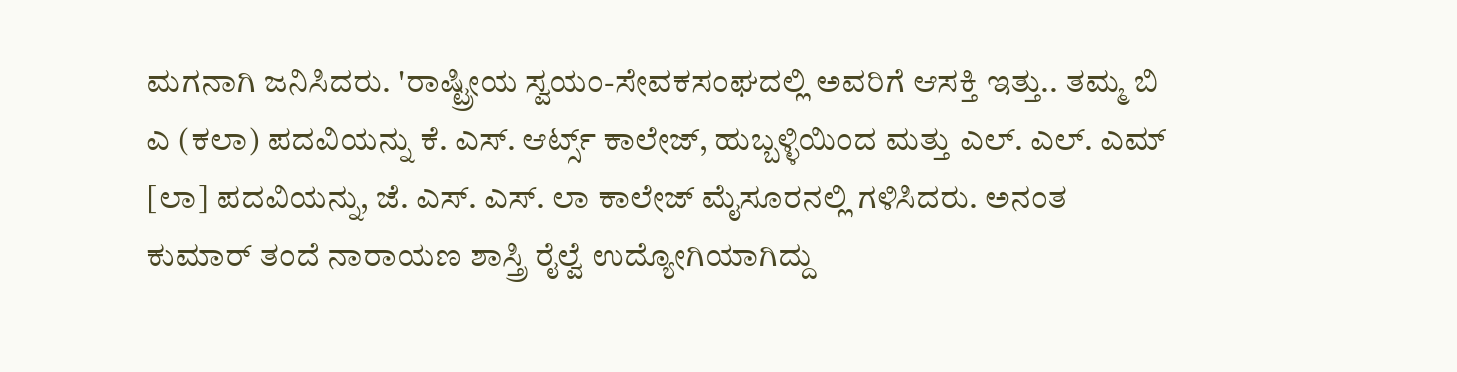ಮಗನಾಗಿ ಜನಿಸಿದರು. 'ರಾಷ್ಟ್ರೀಯ ಸ್ವಯಂ-ಸೇವಕಸಂಘದಲ್ಲಿ ಅವರಿಗೆ ಆಸಕ್ತಿ ಇತ್ತು.. ತಮ್ಮ ಬಿ ಎ (ಕಲಾ) ಪದವಿಯನ್ನು ಕೆ. ಎಸ್. ಆರ್ಟ್ಸ್ ಕಾಲೇಜ್, ಹುಬ್ಬಳ್ಳಿಯಿಂದ ಮತ್ತು ಎಲ್. ಎಲ್. ಎಮ್ [ಲಾ] ಪದವಿಯನ್ನು, ಜೆ. ಎಸ್. ಎಸ್. ಲಾ ಕಾಲೇಜ್ ಮೈಸೂರನಲ್ಲಿ ಗಳಿಸಿದರು. ಅನಂತ ಕುಮಾರ್ ತಂದೆ ನಾರಾಯಣ ಶಾಸ್ತ್ರಿ ರೈಲ್ವೆ ಉದ್ಯೋಗಿಯಾಗಿದ್ದು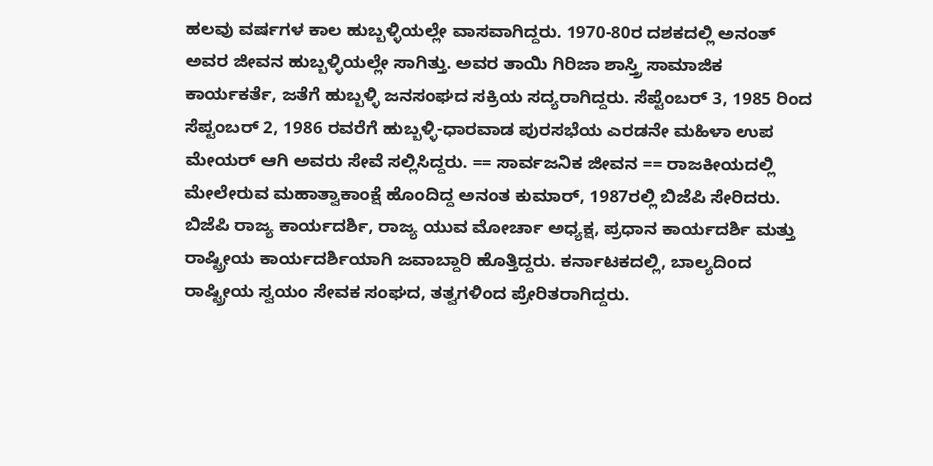ಹಲವು ವರ್ಷಗಳ ಕಾಲ ಹುಬ್ಬಳ್ಳಿಯಲ್ಲೇ ವಾಸವಾಗಿದ್ದರು. 1970-80ರ ದಶಕದಲ್ಲಿ ಅನಂತ್ ಅವರ ಜೀವನ ಹುಬ್ಬಳ್ಳಿಯಲ್ಲೇ ಸಾಗಿತ್ತು. ಅವರ ತಾಯಿ ಗಿರಿಜಾ ಶಾಸ್ತ್ರಿ ಸಾಮಾಜಿಕ ಕಾರ್ಯಕರ್ತೆ, ಜತೆಗೆ ಹುಬ್ಬಳ್ಳಿ ಜನಸಂಘದ ಸಕ್ರಿಯ ಸದ್ಯರಾಗಿದ್ದರು. ಸೆಪ್ಟೆಂಬರ್ 3, 1985 ರಿಂದ ಸೆಪ್ಟಂಬರ್ 2, 1986 ರವರೆಗೆ ಹುಬ್ಬಳ್ಳಿ-ಧಾರವಾಡ ಪುರಸಭೆಯ ಎರಡನೇ ಮಹಿಳಾ ಉಪ ಮೇಯರ್ ಆಗಿ ಅವರು ಸೇವೆ ಸಲ್ಲಿಸಿದ್ದರು. == ಸಾರ್ವಜನಿಕ ಜೀವನ == ರಾಜಕೀಯದಲ್ಲಿ ಮೇಲೇರುವ ಮಹಾತ್ವಾಕಾಂಕ್ಷೆ ಹೊಂದಿದ್ದ ಅನಂತ ಕುಮಾರ್, 1987ರಲ್ಲಿ ಬಿಜೆಪಿ ಸೇರಿದರು. ಬಿಜೆಪಿ ರಾಜ್ಯ ಕಾರ್ಯದರ್ಶಿ, ರಾಜ್ಯ ಯುವ ಮೋರ್ಚಾ ಅಧ್ಯಕ್ಷ, ಪ್ರಧಾನ ಕಾರ್ಯದರ್ಶಿ ಮತ್ತು ರಾಷ್ಟ್ರೀಯ ಕಾರ್ಯದರ್ಶಿಯಾಗಿ ಜವಾಬ್ದಾರಿ ಹೊತ್ತಿದ್ದರು. ಕರ್ನಾಟಕದಲ್ಲಿ, ಬಾಲ್ಯದಿಂದ ರಾಷ್ಟ್ರೀಯ ಸ್ವಯಂ ಸೇವಕ ಸಂಘದ, ತತ್ವಗಳಿಂದ ಪ್ರೇರಿತರಾಗಿದ್ದರು.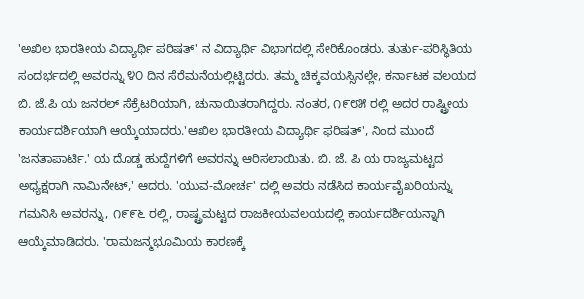'ಅಖಿಲ ಭಾರತೀಯ ವಿದ್ಯಾರ್ಥಿ ಪರಿಷತ್' ನ ವಿದ್ಯಾರ್ಥಿ ವಿಭಾಗದಲ್ಲಿ ಸೇರಿಕೊಂಡರು. ತುರ್ತು-ಪರಿಸ್ಥಿತಿಯ ಸಂದರ್ಭದಲ್ಲಿ ಅವರನ್ನು ೪೦ ದಿನ ಸೆರೆಮನೆಯಲ್ಲಿಟ್ಟಿದರು. ತಮ್ಮ ಚಿಕ್ಕವಯಸ್ಸಿನಲ್ಲೇ, ಕರ್ನಾಟಕ ವಲಯದ ಬಿ. ಜೆ.ಪಿ ಯ ಜನರಲ್ ಸೆಕ್ರೆಟರಿಯಾಗಿ, ಚುನಾಯಿತರಾಗಿದ್ದರು. ನಂತರ, ೧೯೮೫ ರಲ್ಲಿ ಅದರ ರಾಷ್ಟ್ರೀಯ ಕಾರ್ಯದರ್ಶಿಯಾಗಿ ಆಯ್ಕೆಯಾದರು.'ಆಖಿಲ ಭಾರತೀಯ ವಿದ್ಯಾರ್ಥಿ ಫರಿಷತ್', ನಿಂದ ಮುಂದೆ 'ಜನತಾಪಾರ್ಟಿ.' ಯ ದೊಡ್ಡ ಹುದ್ದೆಗಳಿಗೆ ಅವರನ್ನು ಆರಿಸಲಾಯಿತು. ಬಿ. ಜೆ. ಪಿ ಯ ರಾಜ್ಯಮಟ್ಟದ ಅಧ್ಯಕ್ಷರಾಗಿ ನಾಮಿನೇಟ್,' ಆದರು. 'ಯುವ-ಮೋರ್ಚ' ದಲ್ಲಿ ಅವರು ನಡೆಸಿದ ಕಾರ್ಯವೈಖರಿಯನ್ನು ಗಮನಿಸಿ ಅವರನ್ನು, ೧೯೯೬ ರಲ್ಲಿ, ರಾಷ್ಟ್ರಮಟ್ಟದ ರಾಜಕೀಯವಲಯದಲ್ಲಿ ಕಾರ್ಯದರ್ಶಿಯನ್ನಾಗಿ ಆಯ್ಕೆಮಾಡಿದರು. 'ರಾಮಜನ್ಮಭೂಮಿಯ ಕಾರಣಕ್ಕೆ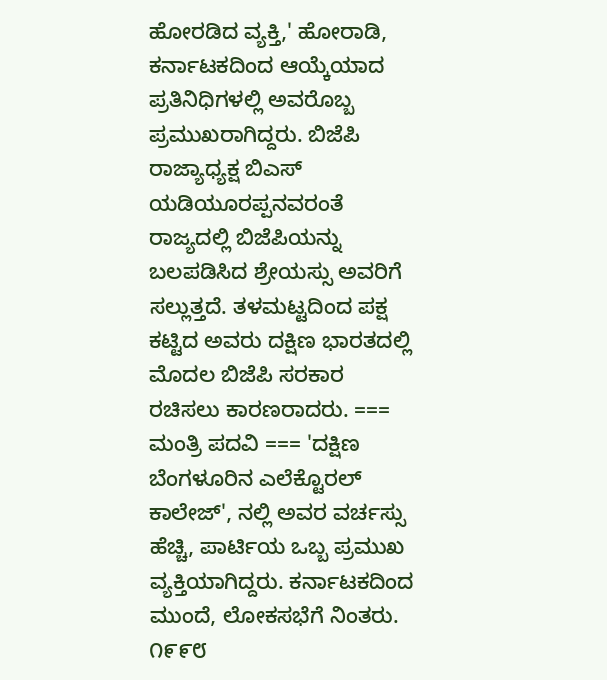ಹೋರಡಿದ ವ್ಯಕ್ತಿ,' ಹೋರಾಡಿ, ಕರ್ನಾಟಕದಿಂದ ಆಯ್ಕೆಯಾದ ಪ್ರತಿನಿಧಿಗಳಲ್ಲಿ ಅವರೊಬ್ಬ ಪ್ರಮುಖರಾಗಿದ್ದರು. ಬಿಜೆಪಿ ರಾಜ್ಯಾಧ್ಯಕ್ಷ ಬಿಎಸ್ ಯಡಿಯೂರಪ್ಪನವರಂತೆ ರಾಜ್ಯದಲ್ಲಿ ಬಿಜೆಪಿಯನ್ನು ಬಲಪಡಿಸಿದ ಶ್ರೇಯಸ್ಸು ಅವರಿಗೆ ಸಲ್ಲುತ್ತದೆ. ತಳಮಟ್ಟದಿಂದ ಪಕ್ಷ ಕಟ್ಟಿದ ಅವರು ದಕ್ಷಿಣ ಭಾರತದಲ್ಲಿ ಮೊದಲ ಬಿಜೆಪಿ ಸರಕಾರ ರಚಿಸಲು ಕಾರಣರಾದರು. === ಮಂತ್ರಿ ಪದವಿ === 'ದಕ್ಷಿಣ ಬೆಂಗಳೂರಿನ ಎಲೆಕ್ಟೊರಲ್ ಕಾಲೇಜ್', ನಲ್ಲಿ ಅವರ ವರ್ಚಸ್ಸು ಹೆಚ್ಚಿ, ಪಾರ್ಟಿಯ ಒಬ್ಬ ಪ್ರಮುಖ ವ್ಯಕ್ತಿಯಾಗಿದ್ದರು. ಕರ್ನಾಟಕದಿಂದ ಮುಂದೆ, ಲೋಕಸಭೆಗೆ ನಿಂತರು. ೧೯೯೮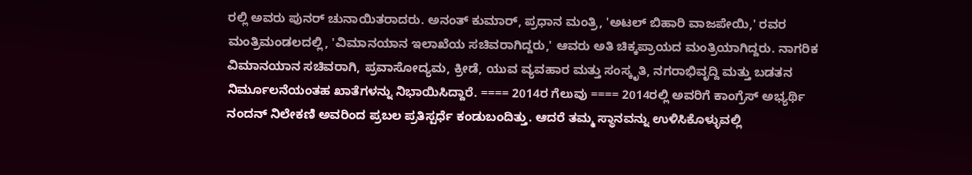ರಲ್ಲಿ ಅವರು ಪುನರ್ ಚುನಾಯಿತರಾದರು. ಅನಂತ್ ಕುಮಾರ್, ಪ್ರಧಾನ ಮಂತ್ರಿ, 'ಅಟಲ್ ಬಿಹಾರಿ ವಾಜಪೇಯಿ,' ರವರ ಮಂತ್ರಿಮಂಡಲದಲ್ಲಿ, 'ವಿಮಾನಯಾನ ಇಲಾಖೆಯ ಸಚಿವರಾಗಿದ್ದರು,' ಆವರು ಅತಿ ಚಿಕ್ಕಪ್ರಾಯದ ಮಂತ್ರಿಯಾಗಿದ್ದರು. ನಾಗರಿಕ ವಿಮಾನಯಾನ ಸಚಿವರಾಗಿ, ಪ್ರವಾಸೋದ್ಯಮ, ಕ್ರೀಡೆ, ಯುವ ವ್ಯವಹಾರ ಮತ್ತು ಸಂಸ್ಕೃತಿ, ನಗರಾಭಿವೃದ್ದಿ ಮತ್ತು ಬಡತನ ನಿರ್ಮೂಲನೆಯಂತಹ ಖಾತೆಗಳನ್ನು ನಿಭಾಯಿಸಿದ್ದಾರೆ. ==== 2014ರ ಗೆಲುವು ==== 2014ರಲ್ಲಿ ಅವರಿಗೆ ಕಾಂಗ್ರೆಸ್ ಅಭ್ಯರ್ಥಿ ನಂದನ್ ನಿಲೇಕಣಿ ಅವರಿಂದ ಪ್ರಬಲ ಪ್ರತಿಸ್ಪರ್ಧೆ ಕಂಡುಬಂದಿತ್ತು. ಆದರೆ ತಮ್ಮ ಸ್ಥಾನವನ್ನು ಉಳಿಸಿಕೊಳ್ಳುವಲ್ಲಿ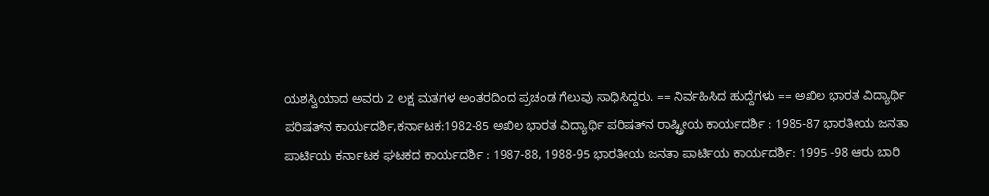ಯಶಸ್ವಿಯಾದ ಅವರು 2 ಲಕ್ಷ ಮತಗಳ ಅಂತರದಿಂದ ಪ್ರಚಂಡ ಗೆಲುವು ಸಾಧಿಸಿದ್ದರು. == ನಿರ್ವಹಿಸಿದ ಹುದ್ದೆಗಳು == ಅಖಿಲ ಭಾರತ ವಿದ್ಯಾರ್ಥಿ ಪರಿಷತ್‌ನ ಕಾರ್ಯದರ್ಶಿ,ಕರ್ನಾಟಕ:1982-85 ಅಖಿಲ ಭಾರತ ವಿದ್ಯಾರ್ಥಿ ಪರಿಷತ್‌ನ ರಾಷ್ಟ್ರೀಯ ಕಾರ್ಯದರ್ಶಿ : 1985-87 ಭಾರತೀಯ ಜನತಾ ಪಾರ್ಟಿಯ ಕರ್ನಾಟಕ ಘಟಕದ ಕಾರ್ಯದರ್ಶಿ : 1987-88, 1988-95 ಭಾರತೀಯ ಜನತಾ ಪಾರ್ಟಿಯ ಕಾರ್ಯದರ್ಶಿ: 1995 -98 ಆರು ಬಾರಿ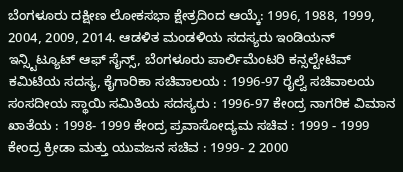ಬೆಂಗಳೂರು ದಕ್ಷೀಣ ಲೋಕಸಭಾ ಕ್ಷೇತ್ರದಿಂದ ಆಯ್ಕೆ: 1996, 1988, 1999, 2004, 2009, 2014. ಆಡಳಿತ ಮಂಡಳಿಯ ಸದಸ್ಯರು ಇಂಡಿಯನ್ ಇನ್ಸ್ಟಿಟ್ಯೂಟ್ ಆಫ್ ಸೈನ್ಸ್, ಬೆಂಗಳೂರು ಪಾರ್ಲಿಮೆಂಟರಿ ಕನ್ಸಲ್ಟೇಟಿವ್ ಕಮಿಟಿಯ ಸದಸ್ಯ, ಕೈಗಾರಿಕಾ ಸಚಿವಾಲಯ : 1996-97 ರೈಲ್ವೆ ಸಚಿವಾಲಯ ಸಂಸದೀಯ ಸ್ಥಾಯಿ ಸಮಿತಿಯ ಸದಸ್ಯರು : 1996-97 ಕೇಂದ್ರ ನಾಗರಿಕ ವಿಮಾನ ಖಾತೆಯ : 1998- 1999 ಕೇಂದ್ರ ಪ್ರವಾಸೋದ್ಯಮ ಸಚಿವ : 1999 - 1999 ಕೇಂದ್ರ ಕ್ರೀಡಾ ಮತ್ತು ಯುವಜನ ಸಚಿವ : 1999- 2 2000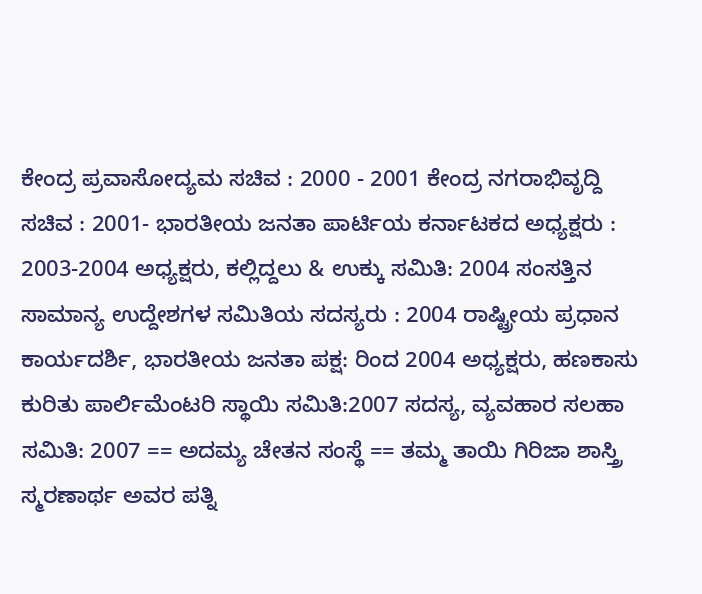ಕೇಂದ್ರ ಪ್ರವಾಸೋದ್ಯಮ ಸಚಿವ : 2000 - 2001 ಕೇಂದ್ರ ನಗರಾಭಿವೃದ್ದಿ ಸಚಿವ : 2001- ಭಾರತೀಯ ಜನತಾ ಪಾರ್ಟಿಯ ಕರ್ನಾಟಕದ ಅಧ್ಯಕ್ಷರು : 2003-2004 ಅಧ್ಯಕ್ಷರು, ಕಲ್ಲಿದ್ದಲು & ಉಕ್ಕು ಸಮಿತಿ: 2004 ಸಂಸತ್ತಿನ ಸಾಮಾನ್ಯ ಉದ್ದೇಶಗಳ ಸಮಿತಿಯ ಸದಸ್ಯರು : 2004 ರಾಷ್ಟ್ರೀಯ ಪ್ರಧಾನ ಕಾರ್ಯದರ್ಶಿ, ಭಾರತೀಯ ಜನತಾ ಪಕ್ಷ: ರಿಂದ 2004 ಅಧ್ಯಕ್ಷರು, ಹಣಕಾಸು ಕುರಿತು ಪಾರ್ಲಿಮೆಂಟರಿ ಸ್ಥಾಯಿ ಸಮಿತಿ:2007 ಸದಸ್ಯ, ವ್ಯವಹಾರ ಸಲಹಾ ಸಮಿತಿ: 2007 == ಅದಮ್ಯ ಚೇತನ ಸಂಸ್ಥೆ == ತಮ್ಮ ತಾಯಿ ಗಿರಿಜಾ ಶಾಸ್ತ್ರಿ ಸ್ಮರಣಾರ್ಥ ಅವರ ಪತ್ನಿ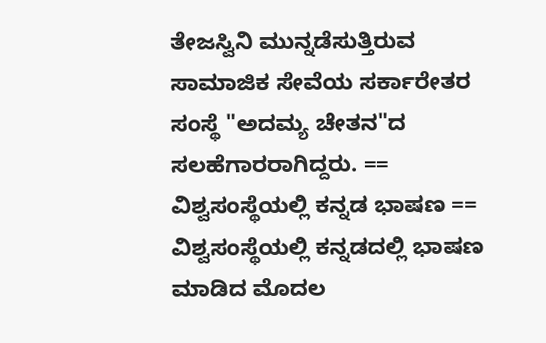ತೇಜಸ್ವಿನಿ ಮುನ್ನಡೆಸುತ್ತಿರುವ ಸಾಮಾಜಿಕ ಸೇವೆಯ ಸರ್ಕಾರೇತರ ಸಂಸ್ಥೆ "ಅದಮ್ಯ ಚೇತನ"ದ ಸಲಹೆಗಾರರಾಗಿದ್ದರು. == ವಿಶ್ವಸಂಸ್ಥೆಯಲ್ಲಿ ಕನ್ನಡ ಭಾಷಣ == ವಿಶ್ವಸಂಸ್ಥೆಯಲ್ಲಿ ಕನ್ನಡದಲ್ಲಿ ಭಾಷಣ ಮಾಡಿದ ಮೊದಲ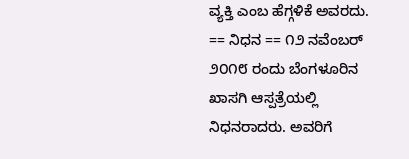ವ್ಯಕ್ತಿ ಎಂಬ ಹೆಗ್ಗಳಿಕೆ ಅವರದು. == ನಿಧನ == ೧೨ ನವೆಂಬರ್ ೨೦೧೮ ರಂದು ಬೆಂಗಳೂರಿನ ಖಾಸಗಿ ಆಸ್ಪತ್ರೆಯಲ್ಲಿ ನಿಧನರಾದರು. ಅವರಿಗೆ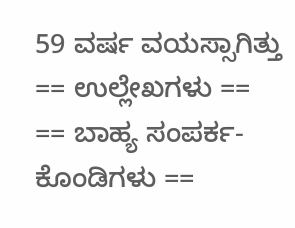59 ವರ್ಷ ವಯಸ್ಸಾಗಿತ್ತು == ಉಲ್ಲೇಖಗಳು == == ಬಾಹ್ಯ ಸಂಪರ್ಕ-ಕೊಂಡಿಗಳು ==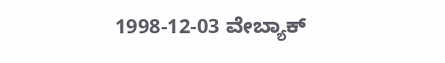1998-12-03 ವೇಬ್ಯಾಕ್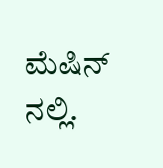ಮೆಷಿನ್ ನಲ್ಲಿ.